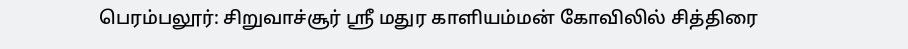பெரம்பலூர்: சிறுவாச்சூர் ஸ்ரீ மதுர காளியம்மன் கோவிலில் சித்திரை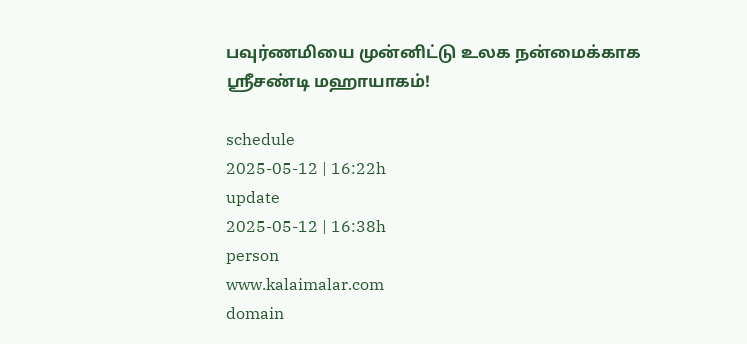பவுர்ணமியை முன்னிட்டு உலக நன்மைக்காக ஸ்ரீசண்டி மஹாயாகம்!

schedule
2025-05-12 | 16:22h
update
2025-05-12 | 16:38h
person
www.kalaimalar.com
domain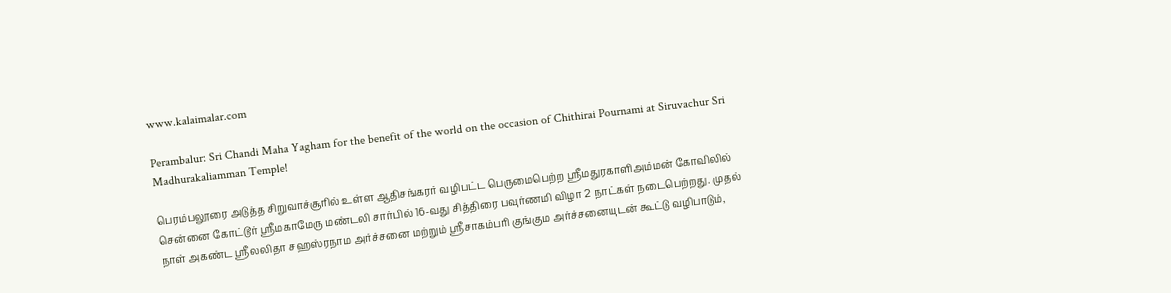www.kalaimalar.com

Perambalur: Sri Chandi Maha Yagham for the benefit of the world on the occasion of Chithirai Pournami at Siruvachur Sri Madhurakaliamman Temple!

பெரம்பலூரை அடுத்த சிறுவாச்சூரில் உள்ள ஆதிசங்கரர் வழிபட்ட பெருமைபெற்ற ஸ்ரீமதுரகாளிஅம்மன் கோவிலில் சென்னை கோட்டூர் ஸ்ரீமகாமேரு மண்டலி சார்பில் 16-வது சித்திரை பவுர்ணமி விழா 2 நாட்கள் நடைபெற்றது. முதல் நாள் அகண்ட ஸ்ரீலலிதா சஹஸ்ரநாம அர்ச்சனை மற்றும் ஸ்ரீசாகம்பரி குங்கும அர்ச்சனையுடன் கூட்டு வழிபாடும்,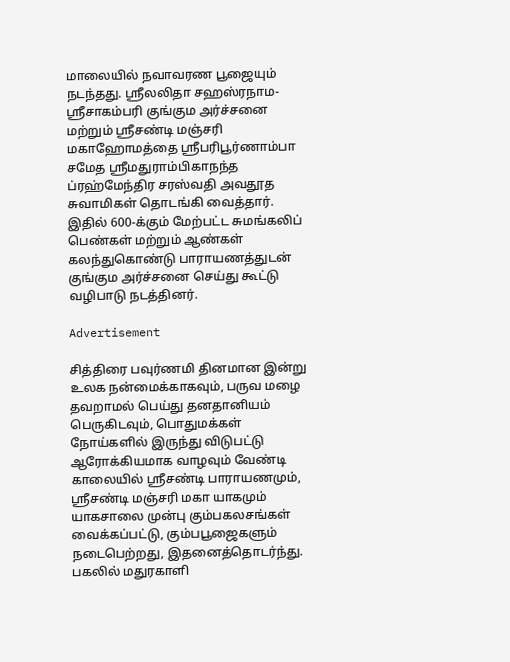மாலையில் நவாவரண பூஜையும் நடந்தது. ஸ்ரீலலிதா சஹஸ்ரநாம-ஸ்ரீசாகம்பரி குங்கும அர்ச்சனை மற்றும் ஸ்ரீசண்டி மஞ்சரி மகாஹோமத்தை ஸ்ரீபரிபூர்ணாம்பா சமேத ஸ்ரீமதுராம்பிகாநந்த ப்ரஹ்மேந்திர சரஸ்வதி அவதூத சுவாமிகள் தொடங்கி வைத்தார். இதில் 600-க்கும் மேற்பட்ட சுமங்கலிப் பெண்கள் மற்றும் ஆண்கள் கலந்துகொண்டு பாராயணத்துடன் குங்கும அர்ச்சனை செய்து கூட்டு வழிபாடு நடத்தினர்.

Advertisement

சித்திரை பவுர்ணமி தினமான இன்று உலக நன்மைக்காகவும், பருவ மழை தவறாமல் பெய்து தனதானியம் பெருகிடவும், பொதுமக்கள் நோய்களில் இருந்து விடுபட்டு ஆரோக்கியமாக வாழவும் வேண்டி காலையில் ஸ்ரீசண்டி பாராயணமும், ஸ்ரீசண்டி மஞ்சரி மகா யாகமும் யாகசாலை முன்பு கும்பகலசங்கள் வைக்கப்பட்டு, கும்பபூஜைகளும் நடைபெற்றது, இதனைத்தொடர்ந்து. பகலில் மதுரகாளி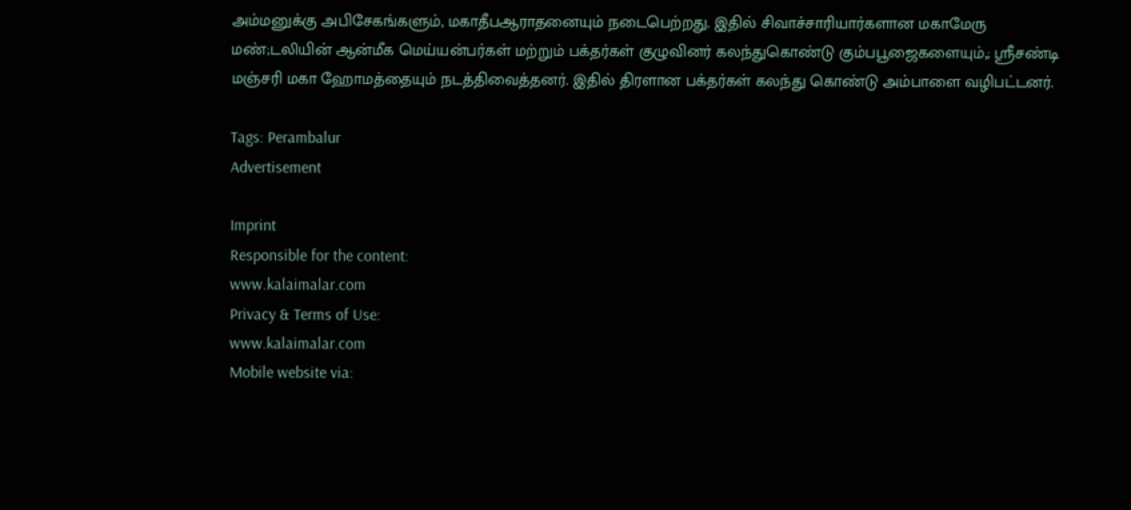அம்மனுக்கு அபிசேகங்களும், மகாதீபஆராதனையும் நடைபெற்றது. இதில் சிவாச்சாரியார்களான மகாமேரு மண்;டலியின் ஆன்மீக மெய்யன்பர்கள் மற்றும் பக்தர்கள் குழுவினர் கலந்துகொண்டு கும்பபூஜைகளையும்,; ஸ்ரீசண்டி மஞ்சரி மகா ஹோமத்தையும் நடத்திவைத்தனர். இதில் திரளான பக்தர்கள் கலந்து கொண்டு அம்பாளை வழிபட்டனர்.

Tags: Perambalur
Advertisement

Imprint
Responsible for the content:
www.kalaimalar.com
Privacy & Terms of Use:
www.kalaimalar.com
Mobile website via: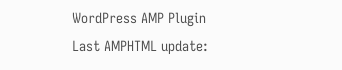WordPress AMP Plugin
Last AMPHTML update: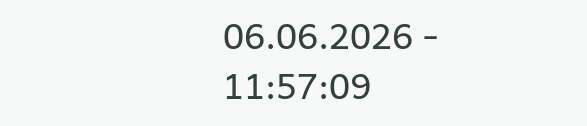06.06.2026 - 11:57:09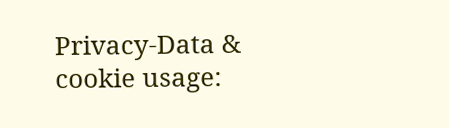Privacy-Data & cookie usage: